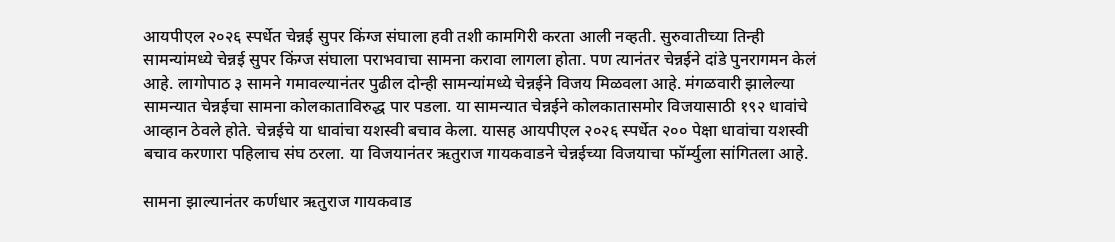आयपीएल २०२६ स्पर्धेत चेन्नई सुपर किंग्ज संघाला हवी तशी कामगिरी करता आली नव्हती. सुरुवातीच्या तिन्ही सामन्यांमध्ये चेन्नई सुपर किंग्ज संघाला पराभवाचा सामना करावा लागला होता. पण त्यानंतर चेन्नईने दांडे पुनरागमन केलं आहे. लागोपाठ ३ सामने गमावल्यानंतर पुढील दोन्ही सामन्यांमध्ये चेन्नईने विजय मिळवला आहे. मंगळवारी झालेल्या सामन्यात चेन्नईचा सामना कोलकाताविरुद्ध पार पडला. या सामन्यात चेन्नईने कोलकातासमोर विजयासाठी १९२ धावांचे आव्हान ठेवले होते. चेन्नईचे या धावांचा यशस्वी बचाव केला. यासह आयपीएल २०२६ स्पर्धेत २०० पेक्षा धावांचा यशस्वी बचाव करणारा पहिलाच संघ ठरला. या विजयानंतर ऋतुराज गायकवाडने चेन्नईच्या विजयाचा फॉर्म्युला सांगितला आहे.

सामना झाल्यानंतर कर्णधार ऋतुराज गायकवाड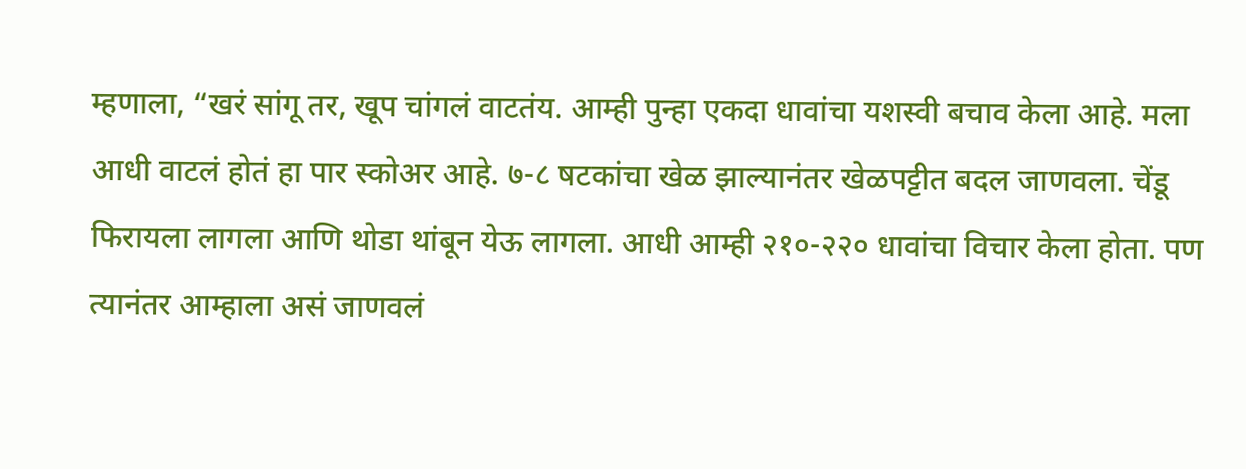म्हणाला, “खरं सांगू तर, खूप चांगलं वाटतंय. आम्ही पुन्हा एकदा धावांचा यशस्वी बचाव केला आहे. मला आधी वाटलं होतं हा पार स्कोअर आहे. ७-८ षटकांचा खेळ झाल्यानंतर खेळपट्टीत बदल जाणवला. चेंडू फिरायला लागला आणि थोडा थांबून येऊ लागला. आधी आम्ही २१०-२२० धावांचा विचार केला होता. पण त्यानंतर आम्हाला असं जाणवलं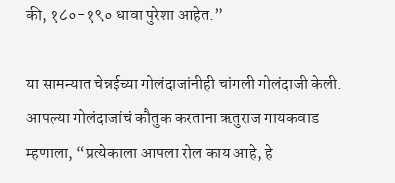की, १८०-१९० धावा पुरेशा आहेत.”

या सामन्यात चेन्नईच्या गोलंदाजांनीही चांगली गोलंदाजी केली. आपल्या गोलंदाजांचं कौतुक करताना ऋतुराज गायकवाड म्हणाला, “प्रत्येकाला आपला रोल काय आहे, हे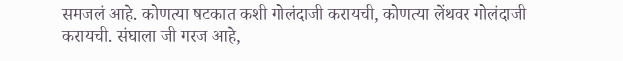समजलं आहे. कोणत्या षटकात कशी गोलंदाजी करायची, कोणत्या लेंथवर गोलंदाजी करायची. संघाला जी गरज आहे,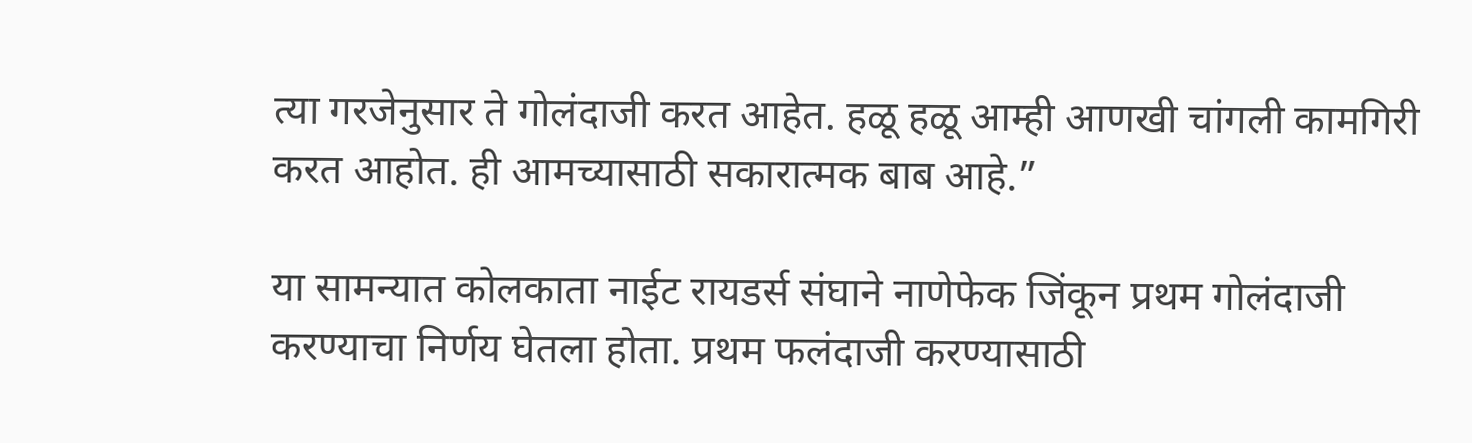त्या गरजेनुसार ते गोलंदाजी करत आहेत. हळू हळू आम्ही आणखी चांगली कामगिरी करत आहोत. ही आमच्यासाठी सकारात्मक बाब आहे.”

या सामन्यात कोलकाता नाईट रायडर्स संघाने नाणेफेक जिंकून प्रथम गोलंदाजी करण्याचा निर्णय घेतला होता. प्रथम फलंदाजी करण्यासाठी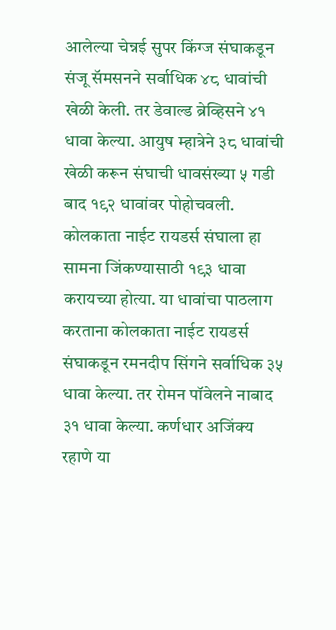आलेल्या चेन्नई सुपर किंग्ज संघाकडून संजू सॅमसनने सर्वाधिक ४८ धावांची खेळी केली. तर डेवाल्ड ब्रेव्हिसने ४१ धावा केल्या. आयुष म्हात्रेने ३८ धावांची खेळी करून संघाची धावसंख्या ५ गडी बाद १९२ धावांवर पोहोचवली. कोलकाता नाईट रायडर्स संघाला हा सामना जिंकण्यासाठी १९३ धावा करायच्या होत्या. या धावांचा पाठलाग करताना कोलकाता नाईट रायडर्स संघाकडून रमनदीप सिंगने सर्वाधिक ३५ धावा केल्या. तर रोमन पॉवेलने नाबाद ३१ धावा केल्या. कर्णधार अजिंक्य रहाणे या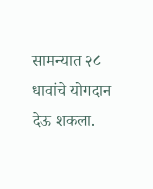सामन्यात २८ धावांचे योगदान देऊ शकला.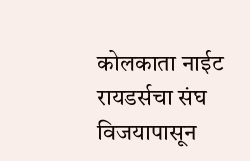कोलकाता नाईट रायडर्सचा संघ विजयापासून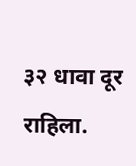३२ धावा दूर राहिला.